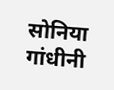सोनिया गांधीनी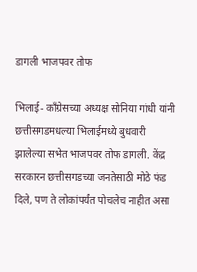डागली भाजपवर तोफ

भिलाई- काँग्रेसच्या अध्यक्ष सोनिया गांधी यांनी छत्तीसगडमधल्या भिलाईमध्ये बुधवारी झालेल्या सभेत भाजपवर तोफ डागली. केंद्र सरकारन छत्तीसगडच्या जनतेसाठी मोठे फंड दिले, पण ते लोकांपर्यंत पोचलेच नाहीत असा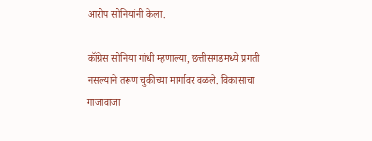आरोप सोनियांनी केला.

कॉंग्रेस सोनिया गांधी म्हणाल्या, छत्तीसगडमध्ये प्रगती नसल्याने तरूण चुकीच्या मार्गावर वळले. विकासाचा गाजावाजा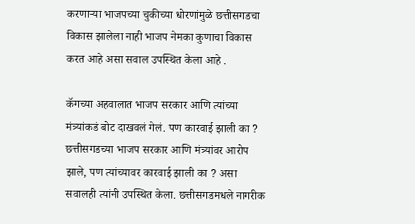करणार्‍या भाजपच्या चुकीच्या धोरणांमुळे छत्तीसगडचा विकास झालेला नाही भाजप नेमका कुणाचा विकास करत आहे असा सवाल उपस्थित केला आहे .

कॅगच्या अहवालात भाजप सरकार आणि त्यांच्या मंत्र्यांकडं बोट दाखवलं गेलं. पण कारवाई झाली का ? छत्तीसगडच्या भाजप सरकार आणि मंत्र्यांवर आरोप झाले, पण त्यांच्यावर कारवाई झाली का ? असा सवालही त्यांनी उपस्थित केला. छत्तीसगडमधले नागरीक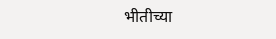भीतीच्या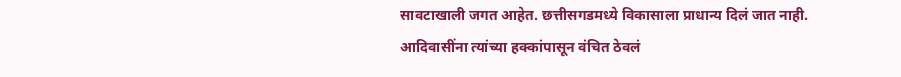सावटाखाली जगत आहेत. छत्तीसगडमध्ये विकासाला प्राधान्य दिलं जात नाही. आदिवासींना त्यांच्या हक्कांपासून वंचित ठेवलं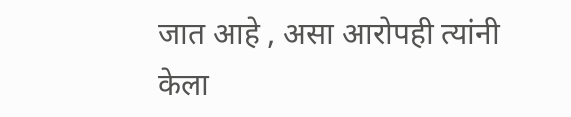जात आहे , असा आरोपही त्यांनी केला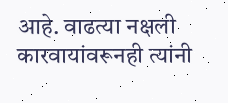आहे. वाढत्या नक्षली कारवायांवरूनही त्यांनी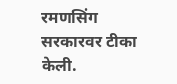रमणसिंग सरकारवर टीका केली.